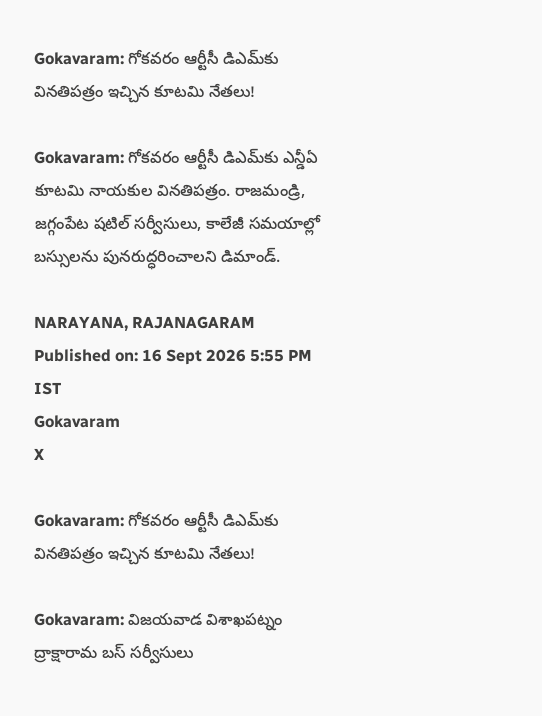Gokavaram: గోకవరం ఆర్టీసీ డిఎమ్‌కు వినతిపత్రం ఇచ్చిన కూటమి నేతలు!

Gokavaram: గోకవరం ఆర్టీసీ డిఎమ్‌కు ఎన్డీఏ కూటమి నాయకుల వినతిపత్రం. రాజమండ్రి, జగ్గంపేట షటిల్ సర్వీసులు, కాలేజీ సమయాల్లో బస్సులను పునరుద్ధరించాలని డిమాండ్.

NARAYANA, RAJANAGARAM
Published on: 16 Sept 2026 5:55 PM IST
Gokavaram
X

Gokavaram: గోకవరం ఆర్టీసీ డిఎమ్‌కు వినతిపత్రం ఇచ్చిన కూటమి నేతలు!

Gokavaram: విజయవాడ విశాఖపట్నం ద్రాక్షారామ బస్ సర్వీసులు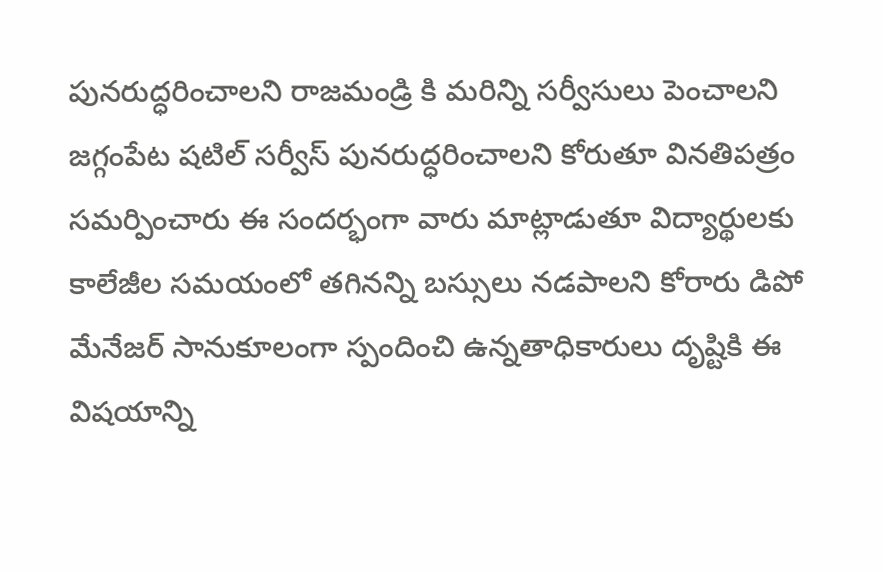పునరుద్ధరించాలని రాజమండ్రి కి మరిన్ని సర్వీసులు పెంచాలని జగ్గంపేట షటిల్ సర్వీస్ పునరుద్ధరించాలని కోరుతూ వినతిపత్రం సమర్పించారు ఈ సందర్భంగా వారు మాట్లాడుతూ విద్యార్థులకు కాలేజీల సమయంలో తగినన్ని బస్సులు నడపాలని కోరారు డిపో మేనేజర్ సానుకూలంగా స్పందించి ఉన్నతాధికారులు దృష్టికి ఈ విషయాన్ని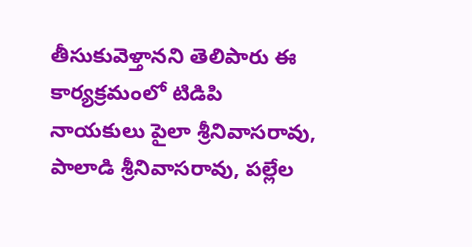తీసుకువెళ్తానని తెలిపారు ఈ కార్యక్రమంలో టిడిపి నాయకులు పైలా శ్రీనివాసరావు, పాలాడి శ్రీనివాసరావు, పల్లేల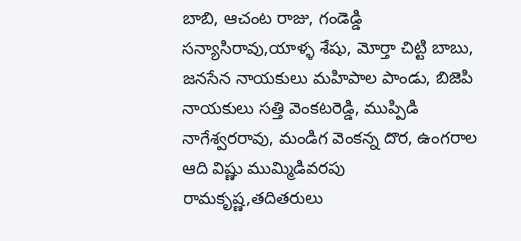బాబి, ఆచంట రాజు, గండెడ్డి సన్యాసిరావు,యాళ్ళ శేషు, మోర్తా చిట్టి బాబు, జనసేన నాయకులు మహిపాల పాండు, బిజెపి నాయకులు సత్తి వెంకటరెడ్డి, ముప్పిడి నాగేశ్వరరావు, మండిగ వెంకన్న దొర, ఉంగరాల ఆది విష్ణు ముమ్మిడివరపు రామకృష్ణ,తదితరులు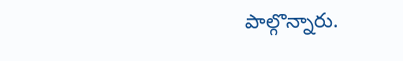పాల్గొన్నారు.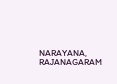NARAYANA, RAJANAGARAM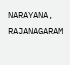NARAYANA, RAJANAGARAM